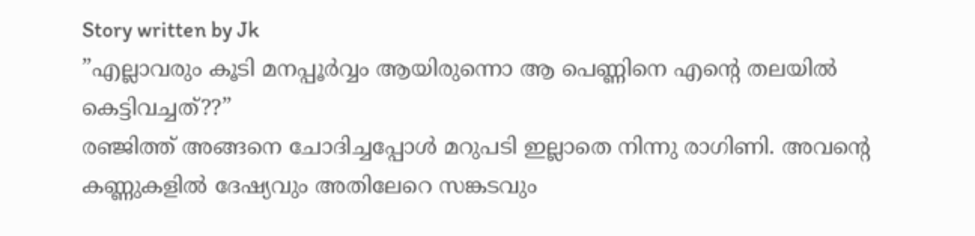Story written by Jk
”എല്ലാവരും കൂടി മനപ്പൂർവ്വം ആയിരുന്നൊ ആ പെണ്ണിനെ എന്റെ തലയിൽ കെട്ടിവച്ചത്??”
രഞ്ജിത്ത് അങ്ങനെ ചോദിച്ചപ്പോൾ മറുപടി ഇല്ലാതെ നിന്നു രാഗിണി. അവന്റെ കണ്ണുകളിൽ ദേഷ്യവും അതിലേറെ സങ്കടവും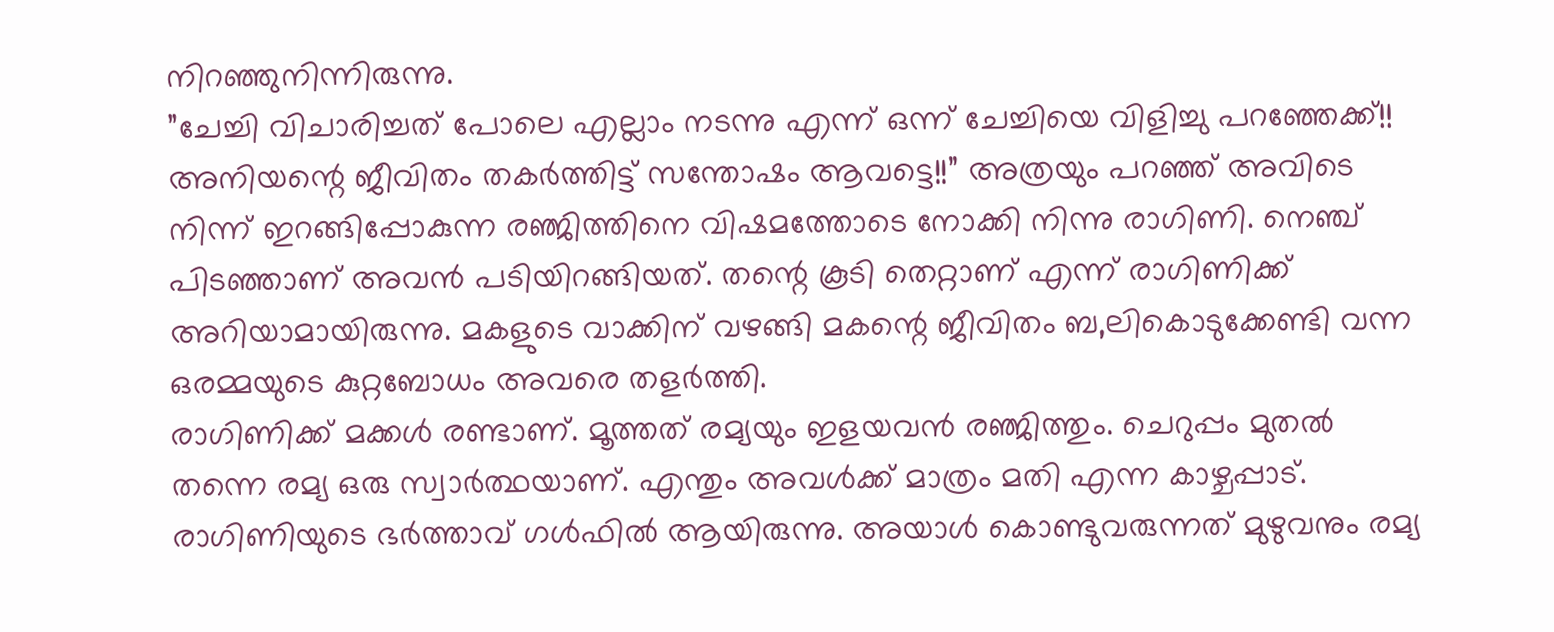നിറഞ്ഞുനിന്നിരുന്നു.
”ചേച്ചി വിചാരിച്ചത് പോലെ എല്ലാം നടന്നു എന്ന് ഒന്ന് ചേച്ചിയെ വിളിച്ചു പറഞ്ഞേക്ക്!! അനിയന്റെ ജീവിതം തകർത്തിട്ട് സന്തോഷം ആവട്ടെ!!” അത്രയും പറഞ്ഞ് അവിടെ നിന്ന് ഇറങ്ങിപ്പോകുന്ന രഞ്ജിത്തിനെ വിഷമത്തോടെ നോക്കി നിന്നു രാഗിണി. നെഞ്ച് പിടഞ്ഞാണ് അവൻ പടിയിറങ്ങിയത്. തന്റെ കൂടി തെറ്റാണ് എന്ന് രാഗിണിക്ക് അറിയാമായിരുന്നു. മകളുടെ വാക്കിന് വഴങ്ങി മകന്റെ ജീവിതം ബ,ലികൊടുക്കേണ്ടി വന്ന ഒരമ്മയുടെ കുറ്റബോധം അവരെ തളർത്തി.
രാഗിണിക്ക് മക്കൾ രണ്ടാണ്. മൂത്തത് രമ്യയും ഇളയവൻ രഞ്ജിത്തും. ചെറുപ്പം മുതൽ തന്നെ രമ്യ ഒരു സ്വാർത്ഥയാണ്. എന്തും അവൾക്ക് മാത്രം മതി എന്ന കാഴ്ചപ്പാട്. രാഗിണിയുടെ ഭർത്താവ് ഗൾഫിൽ ആയിരുന്നു. അയാൾ കൊണ്ടുവരുന്നത് മുഴുവനും രമ്യ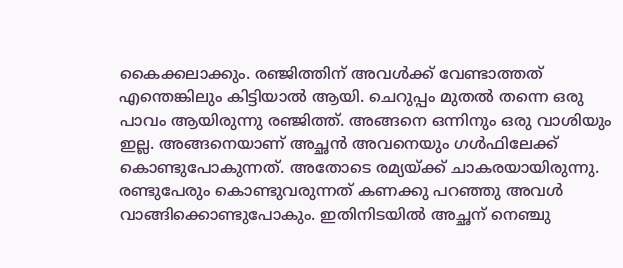കൈക്കലാക്കും. രഞ്ജിത്തിന് അവൾക്ക് വേണ്ടാത്തത് എന്തെങ്കിലും കിട്ടിയാൽ ആയി. ചെറുപ്പം മുതൽ തന്നെ ഒരു പാവം ആയിരുന്നു രഞ്ജിത്ത്. അങ്ങനെ ഒന്നിനും ഒരു വാശിയും ഇല്ല. അങ്ങനെയാണ് അച്ഛൻ അവനെയും ഗൾഫിലേക്ക് കൊണ്ടുപോകുന്നത്. അതോടെ രമ്യയ്ക്ക് ചാകരയായിരുന്നു. രണ്ടുപേരും കൊണ്ടുവരുന്നത് കണക്കു പറഞ്ഞു അവൾ വാങ്ങിക്കൊണ്ടുപോകും. ഇതിനിടയിൽ അച്ഛന് നെഞ്ചു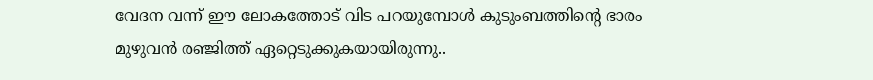വേദന വന്ന് ഈ ലോകത്തോട് വിട പറയുമ്പോൾ കുടുംബത്തിന്റെ ഭാരം മുഴുവൻ രഞ്ജിത്ത് ഏറ്റെടുക്കുകയായിരുന്നു..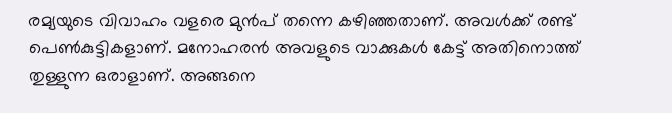രമ്യയുടെ വിവാഹം വളരെ മുൻപ് തന്നെ കഴിഞ്ഞതാണ്. അവൾക്ക് രണ്ട് പെൺകുട്ടികളാണ്. മനോഹരൻ അവളുടെ വാക്കുകൾ കേട്ട് അതിനൊത്ത് തുള്ളുന്ന ഒരാളാണ്. അങ്ങനെ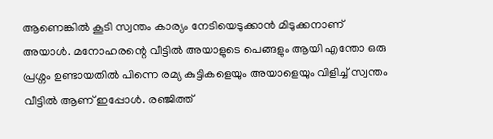ആണെങ്കിൽ കൂടി സ്വന്തം കാര്യം നേടിയെടുക്കാൻ മിടുക്കനാണ് അയാൾ. മനോഹരന്റെ വീട്ടിൽ അയാളുടെ പെങ്ങളും ആയി എന്തോ ഒരു പ്രശ്നം ഉണ്ടായതിൽ പിന്നെ രമ്യ കുട്ടികളെയും അയാളെയും വിളിച്ച് സ്വന്തം വീട്ടിൽ ആണ് ഇപ്പോൾ. രഞ്ജിത്ത്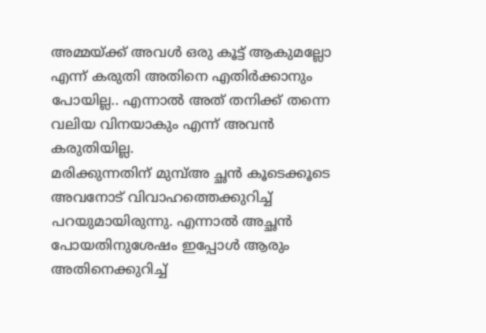അമ്മയ്ക്ക് അവൾ ഒരു കൂട്ട് ആകുമല്ലോ എന്ന് കരുതി അതിനെ എതിർക്കാനും പോയില്ല.. എന്നാൽ അത് തനിക്ക് തന്നെ വലിയ വിനയാകും എന്ന് അവൻ കരുതിയില്ല.
മരിക്കുന്നതിന് മുമ്പ്അ ച്ഛൻ കൂടെക്കൂടെ അവനോട് വിവാഹത്തെക്കുറിച്ച് പറയുമായിരുന്നു. എന്നാൽ അച്ഛൻ പോയതിനുശേഷം ഇപ്പോൾ ആരും അതിനെക്കുറിച്ച്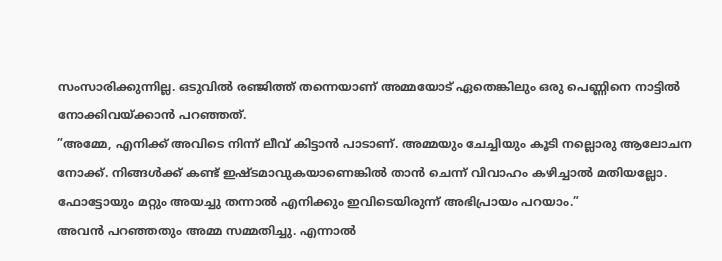സംസാരിക്കുന്നില്ല. ഒടുവിൽ രഞ്ജിത്ത് തന്നെയാണ് അമ്മയോട് ഏതെങ്കിലും ഒരു പെണ്ണിനെ നാട്ടിൽ നോക്കിവയ്ക്കാൻ പറഞ്ഞത്.
”അമ്മേ, എനിക്ക് അവിടെ നിന്ന് ലീവ് കിട്ടാൻ പാടാണ്. അമ്മയും ചേച്ചിയും കൂടി നല്ലൊരു ആലോചന നോക്ക്. നിങ്ങൾക്ക് കണ്ട് ഇഷ്ടമാവുകയാണെങ്കിൽ താൻ ചെന്ന് വിവാഹം കഴിച്ചാൽ മതിയല്ലോ. ഫോട്ടോയും മറ്റും അയച്ചു തന്നാൽ എനിക്കും ഇവിടെയിരുന്ന് അഭിപ്രായം പറയാം.”
അവൻ പറഞ്ഞതും അമ്മ സമ്മതിച്ചു. എന്നാൽ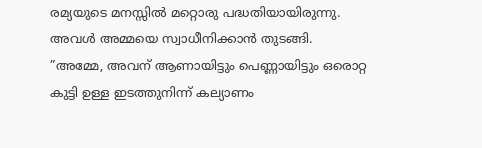രമ്യയുടെ മനസ്സിൽ മറ്റൊരു പദ്ധതിയായിരുന്നു. അവൾ അമ്മയെ സ്വാധീനിക്കാൻ തുടങ്ങി.
”അമ്മേ, അവന് ആണായിട്ടും പെണ്ണായിട്ടും ഒരൊറ്റ കുട്ടി ഉള്ള ഇടത്തുനിന്ന് കല്യാണം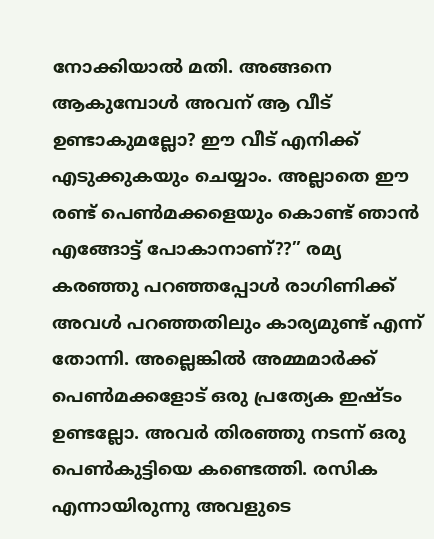നോക്കിയാൽ മതി. അങ്ങനെ ആകുമ്പോൾ അവന് ആ വീട് ഉണ്ടാകുമല്ലോ? ഈ വീട് എനിക്ക് എടുക്കുകയും ചെയ്യാം. അല്ലാതെ ഈ രണ്ട് പെൺമക്കളെയും കൊണ്ട് ഞാൻ എങ്ങോട്ട് പോകാനാണ്??” രമ്യ കരഞ്ഞു പറഞ്ഞപ്പോൾ രാഗിണിക്ക് അവൾ പറഞ്ഞതിലും കാര്യമുണ്ട് എന്ന് തോന്നി. അല്ലെങ്കിൽ അമ്മമാർക്ക് പെൺമക്കളോട് ഒരു പ്രത്യേക ഇഷ്ടം ഉണ്ടല്ലോ. അവർ തിരഞ്ഞു നടന്ന് ഒരു പെൺകുട്ടിയെ കണ്ടെത്തി. രസിക എന്നായിരുന്നു അവളുടെ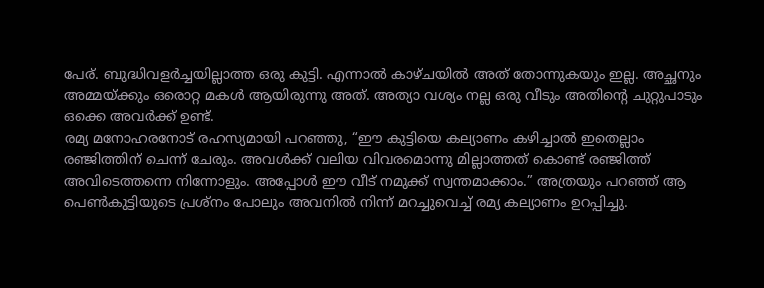പേര്. ബുദ്ധിവളർച്ചയില്ലാത്ത ഒരു കുട്ടി. എന്നാൽ കാഴ്ചയിൽ അത് തോന്നുകയും ഇല്ല. അച്ഛനും അമ്മയ്ക്കും ഒരൊറ്റ മകൾ ആയിരുന്നു അത്. അത്യാ വശ്യം നല്ല ഒരു വീടും അതിന്റെ ചുറ്റുപാടും ഒക്കെ അവർക്ക് ഉണ്ട്.
രമ്യ മനോഹരനോട് രഹസ്യമായി പറഞ്ഞു, “ഈ കുട്ടിയെ കല്യാണം കഴിച്ചാൽ ഇതെല്ലാം രഞ്ജിത്തിന് ചെന്ന് ചേരും. അവൾക്ക് വലിയ വിവരമൊന്നു മില്ലാത്തത് കൊണ്ട് രഞ്ജിത്ത് അവിടെത്തന്നെ നിന്നോളും. അപ്പോൾ ഈ വീട് നമുക്ക് സ്വന്തമാക്കാം.” അത്രയും പറഞ്ഞ് ആ പെൺകുട്ടിയുടെ പ്രശ്നം പോലും അവനിൽ നിന്ന് മറച്ചുവെച്ച് രമ്യ കല്യാണം ഉറപ്പിച്ചു.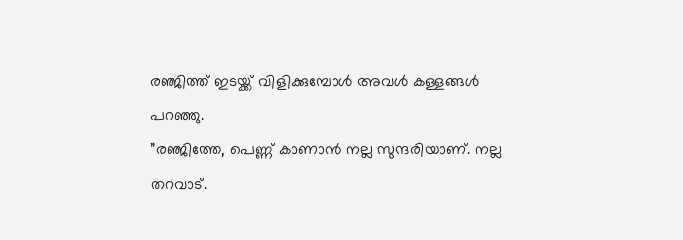രഞ്ജിത്ത് ഇടയ്ക്ക് വിളിക്കുമ്പോൾ അവൾ കള്ളങ്ങൾ പറഞ്ഞു.
”രഞ്ജിത്തേ, പെണ്ണ് കാണാൻ നല്ല സുന്ദരിയാണ്. നല്ല തറവാട്.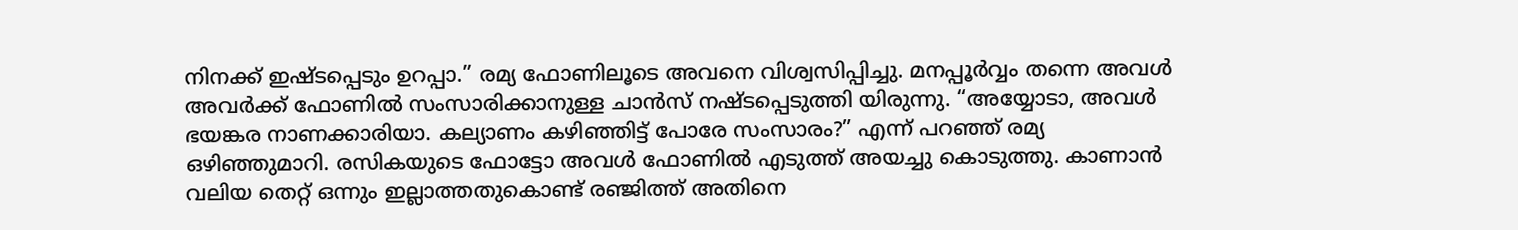നിനക്ക് ഇഷ്ടപ്പെടും ഉറപ്പാ.” രമ്യ ഫോണിലൂടെ അവനെ വിശ്വസിപ്പിച്ചു. മനപ്പൂർവ്വം തന്നെ അവൾ അവർക്ക് ഫോണിൽ സംസാരിക്കാനുള്ള ചാൻസ് നഷ്ടപ്പെടുത്തി യിരുന്നു. “അയ്യോടാ, അവൾ ഭയങ്കര നാണക്കാരിയാ. കല്യാണം കഴിഞ്ഞിട്ട് പോരേ സംസാരം?” എന്ന് പറഞ്ഞ് രമ്യ ഒഴിഞ്ഞുമാറി. രസികയുടെ ഫോട്ടോ അവൾ ഫോണിൽ എടുത്ത് അയച്ചു കൊടുത്തു. കാണാൻ വലിയ തെറ്റ് ഒന്നും ഇല്ലാത്തതുകൊണ്ട് രഞ്ജിത്ത് അതിനെ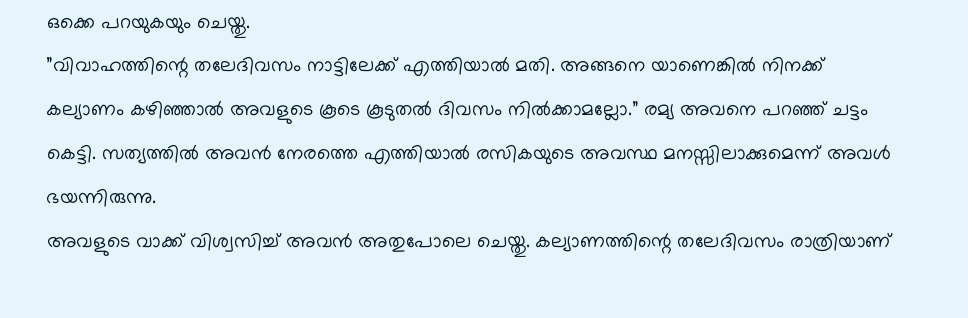ഒക്കെ പറയുകയും ചെയ്തു.
”വിവാഹത്തിന്റെ തലേദിവസം നാട്ടിലേക്ക് എത്തിയാൽ മതി. അങ്ങനെ യാണെങ്കിൽ നിനക്ക് കല്യാണം കഴിഞ്ഞാൽ അവളുടെ കൂടെ കൂടുതൽ ദിവസം നിൽക്കാമല്ലോ.” രമ്യ അവനെ പറഞ്ഞ് ചട്ടം കെട്ടി. സത്യത്തിൽ അവൻ നേരത്തെ എത്തിയാൽ രസികയുടെ അവസ്ഥ മനസ്സിലാക്കുമെന്ന് അവൾ ഭയന്നിരുന്നു.
അവളുടെ വാക്ക് വിശ്വസിച്ച് അവൻ അതുപോലെ ചെയ്തു. കല്യാണത്തിന്റെ തലേദിവസം രാത്രിയാണ്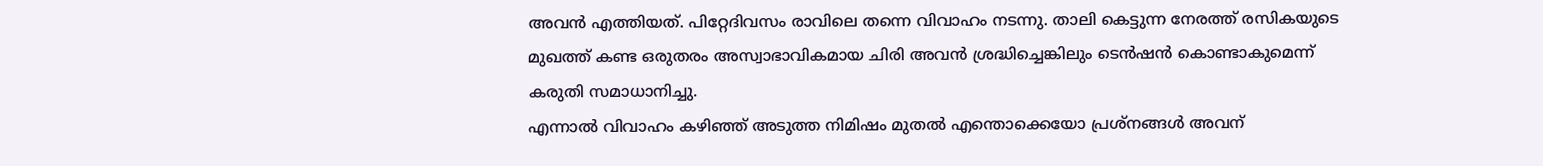അവൻ എത്തിയത്. പിറ്റേദിവസം രാവിലെ തന്നെ വിവാഹം നടന്നു. താലി കെട്ടുന്ന നേരത്ത് രസികയുടെ മുഖത്ത് കണ്ട ഒരുതരം അസ്വാഭാവികമായ ചിരി അവൻ ശ്രദ്ധിച്ചെങ്കിലും ടെൻഷൻ കൊണ്ടാകുമെന്ന് കരുതി സമാധാനിച്ചു.
എന്നാൽ വിവാഹം കഴിഞ്ഞ് അടുത്ത നിമിഷം മുതൽ എന്തൊക്കെയോ പ്രശ്നങ്ങൾ അവന്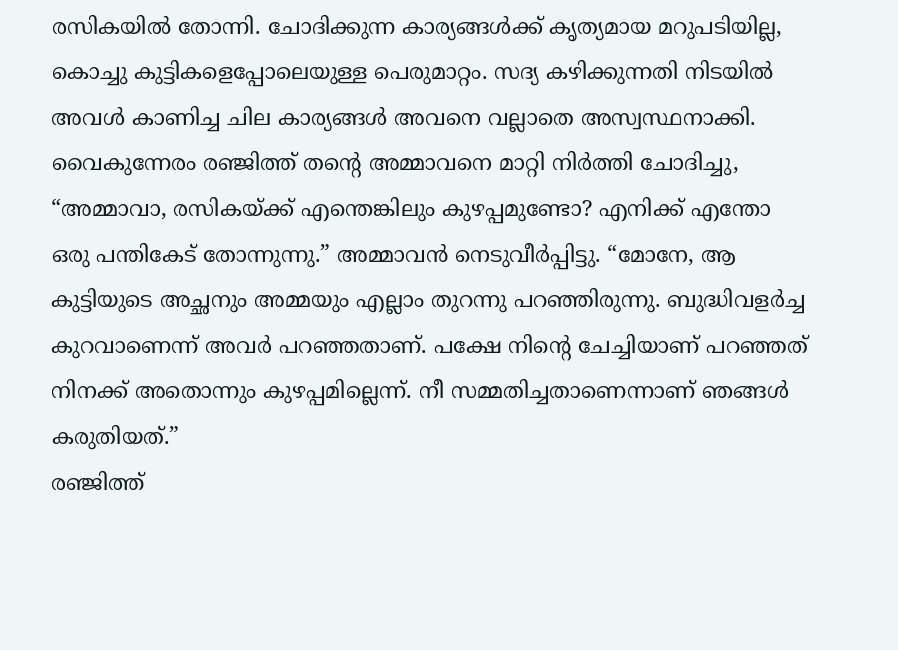രസികയിൽ തോന്നി. ചോദിക്കുന്ന കാര്യങ്ങൾക്ക് കൃത്യമായ മറുപടിയില്ല, കൊച്ചു കുട്ടികളെപ്പോലെയുള്ള പെരുമാറ്റം. സദ്യ കഴിക്കുന്നതി നിടയിൽ അവൾ കാണിച്ച ചില കാര്യങ്ങൾ അവനെ വല്ലാതെ അസ്വസ്ഥനാക്കി. വൈകുന്നേരം രഞ്ജിത്ത് തന്റെ അമ്മാവനെ മാറ്റി നിർത്തി ചോദിച്ചു, “അമ്മാവാ, രസികയ്ക്ക് എന്തെങ്കിലും കുഴപ്പമുണ്ടോ? എനിക്ക് എന്തോ ഒരു പന്തികേട് തോന്നുന്നു.” അമ്മാവൻ നെടുവീർപ്പിട്ടു. “മോനേ, ആ കുട്ടിയുടെ അച്ഛനും അമ്മയും എല്ലാം തുറന്നു പറഞ്ഞിരുന്നു. ബുദ്ധിവളർച്ച കുറവാണെന്ന് അവർ പറഞ്ഞതാണ്. പക്ഷേ നിന്റെ ചേച്ചിയാണ് പറഞ്ഞത് നിനക്ക് അതൊന്നും കുഴപ്പമില്ലെന്ന്. നീ സമ്മതിച്ചതാണെന്നാണ് ഞങ്ങൾ കരുതിയത്.”
രഞ്ജിത്ത്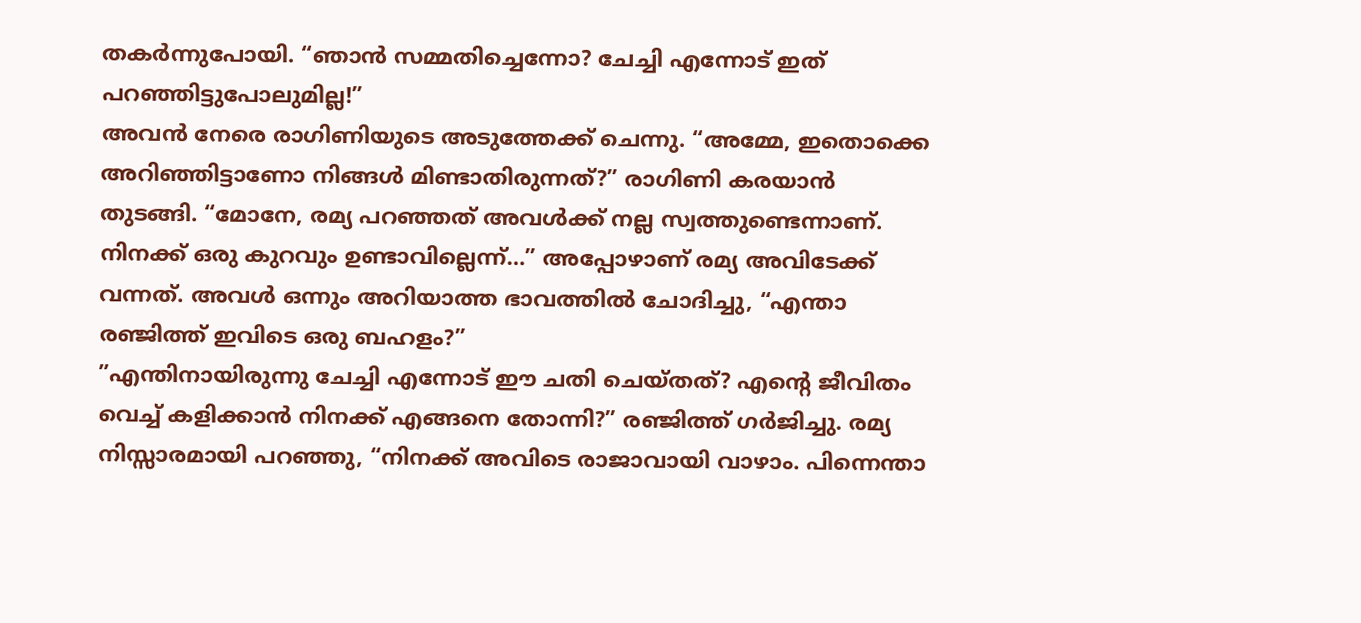തകർന്നുപോയി. “ഞാൻ സമ്മതിച്ചെന്നോ? ചേച്ചി എന്നോട് ഇത് പറഞ്ഞിട്ടുപോലുമില്ല!”
അവൻ നേരെ രാഗിണിയുടെ അടുത്തേക്ക് ചെന്നു. “അമ്മേ, ഇതൊക്കെ അറിഞ്ഞിട്ടാണോ നിങ്ങൾ മിണ്ടാതിരുന്നത്?” രാഗിണി കരയാൻ തുടങ്ങി. “മോനേ, രമ്യ പറഞ്ഞത് അവൾക്ക് നല്ല സ്വത്തുണ്ടെന്നാണ്. നിനക്ക് ഒരു കുറവും ഉണ്ടാവില്ലെന്ന്…” അപ്പോഴാണ് രമ്യ അവിടേക്ക് വന്നത്. അവൾ ഒന്നും അറിയാത്ത ഭാവത്തിൽ ചോദിച്ചു, “എന്താ രഞ്ജിത്ത് ഇവിടെ ഒരു ബഹളം?”
”എന്തിനായിരുന്നു ചേച്ചി എന്നോട് ഈ ചതി ചെയ്തത്? എന്റെ ജീവിതം വെച്ച് കളിക്കാൻ നിനക്ക് എങ്ങനെ തോന്നി?” രഞ്ജിത്ത് ഗർജിച്ചു. രമ്യ നിസ്സാരമായി പറഞ്ഞു, “നിനക്ക് അവിടെ രാജാവായി വാഴാം. പിന്നെന്താ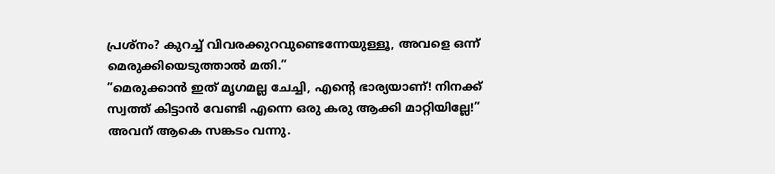പ്രശ്നം? കുറച്ച് വിവരക്കുറവുണ്ടെന്നേയുള്ളൂ, അവളെ ഒന്ന് മെരുക്കിയെടുത്താൽ മതി.”
”മെരുക്കാൻ ഇത് മൃഗമല്ല ചേച്ചി, എന്റെ ഭാര്യയാണ്! നിനക്ക് സ്വത്ത് കിട്ടാൻ വേണ്ടി എന്നെ ഒരു കരു ആക്കി മാറ്റിയില്ലേ!”
അവന് ആകെ സങ്കടം വന്നു.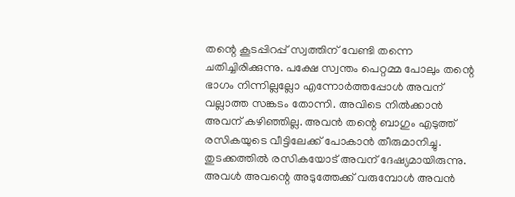തന്റെ കൂടപ്പിറപ്പ് സ്വത്തിന് വേണ്ടി തന്നെ ചതിച്ചിരിക്കുന്നു. പക്ഷേ സ്വന്തം പെറ്റമ്മ പോലും തന്റെ ഭാഗം നിന്നില്ലല്ലോ എന്നോർത്തപ്പോൾ അവന് വല്ലാത്ത സങ്കടം തോന്നി. അവിടെ നിൽക്കാൻ അവന് കഴിഞ്ഞില്ല. അവൻ തന്റെ ബാഗും എടുത്ത് രസികയുടെ വീട്ടിലേക്ക് പോകാൻ തീരുമാനിച്ചു.
തുടക്കത്തിൽ രസികയോട് അവന് ദേഷ്യമായിരുന്നു. അവൾ അവന്റെ അടുത്തേക്ക് വരുമ്പോൾ അവൻ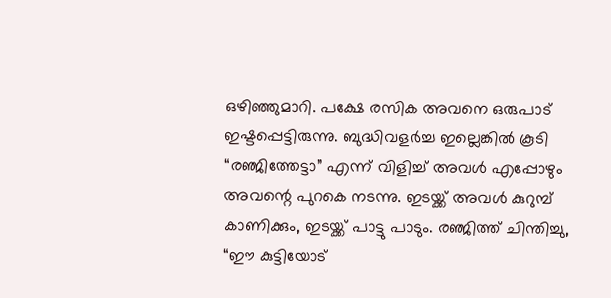ഒഴിഞ്ഞുമാറി. പക്ഷേ രസിക അവനെ ഒരുപാട് ഇഷ്ടപ്പെട്ടിരുന്നു. ബുദ്ധിവളർച്ച ഇല്ലെങ്കിൽ കൂടി “രഞ്ജിത്തേട്ടാ” എന്ന് വിളിച്ച് അവൾ എപ്പോഴും അവന്റെ പുറകെ നടന്നു. ഇടയ്ക്ക് അവൾ കുറുമ്പ് കാണിക്കും, ഇടയ്ക്ക് പാട്ടു പാടും. രഞ്ജിത്ത് ചിന്തിച്ചു, “ഈ കുട്ടിയോട്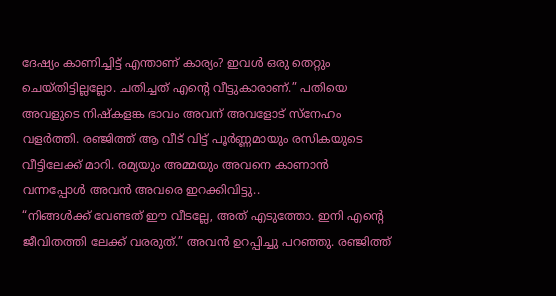ദേഷ്യം കാണിച്ചിട്ട് എന്താണ് കാര്യം? ഇവൾ ഒരു തെറ്റും ചെയ്തിട്ടില്ലല്ലോ. ചതിച്ചത് എന്റെ വീട്ടുകാരാണ്.” പതിയെ അവളുടെ നിഷ്കളങ്ക ഭാവം അവന് അവളോട് സ്നേഹം വളർത്തി. രഞ്ജിത്ത് ആ വീട് വിട്ട് പൂർണ്ണമായും രസികയുടെ വീട്ടിലേക്ക് മാറി. രമ്യയും അമ്മയും അവനെ കാണാൻ വന്നപ്പോൾ അവൻ അവരെ ഇറക്കിവിട്ടു..
“നിങ്ങൾക്ക് വേണ്ടത് ഈ വീടല്ലേ, അത് എടുത്തോ. ഇനി എന്റെ ജീവിതത്തി ലേക്ക് വരരുത്.” അവൻ ഉറപ്പിച്ചു പറഞ്ഞു. രഞ്ജിത്ത്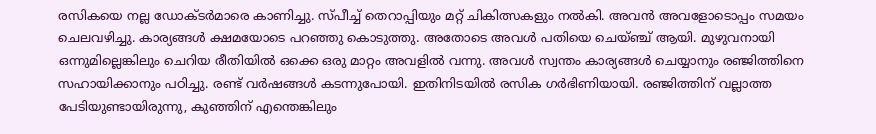രസികയെ നല്ല ഡോക്ടർമാരെ കാണിച്ചു. സ്പീച്ച് തെറാപ്പിയും മറ്റ് ചികിത്സകളും നൽകി. അവൻ അവളോടൊപ്പം സമയം ചെലവഴിച്ചു. കാര്യങ്ങൾ ക്ഷമയോടെ പറഞ്ഞു കൊടുത്തു. അതോടെ അവൾ പതിയെ ചെയ്ഞ്ച് ആയി. മുഴുവനായി ഒന്നുമില്ലെങ്കിലും ചെറിയ രീതിയിൽ ഒക്കെ ഒരു മാറ്റം അവളിൽ വന്നു. അവൾ സ്വന്തം കാര്യങ്ങൾ ചെയ്യാനും രഞ്ജിത്തിനെ സഹായിക്കാനും പഠിച്ചു. രണ്ട് വർഷങ്ങൾ കടന്നുപോയി. ഇതിനിടയിൽ രസിക ഗർഭിണിയായി. രഞ്ജിത്തിന് വല്ലാത്ത പേടിയുണ്ടായിരുന്നു, കുഞ്ഞിന് എന്തെങ്കിലും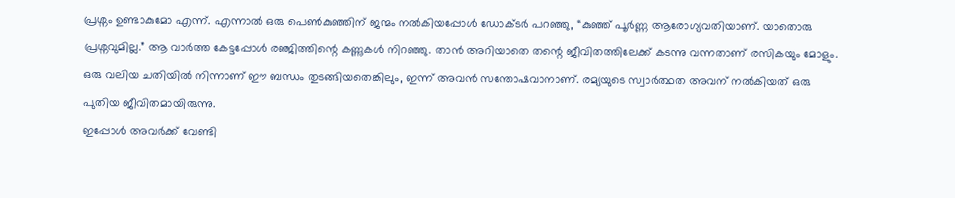പ്രശ്നം ഉണ്ടാകുമോ എന്ന്. എന്നാൽ ഒരു പെൺകുഞ്ഞിന് ജന്മം നൽകിയപ്പോൾ ഡോക്ടർ പറഞ്ഞു, “കുഞ്ഞ് പൂർണ്ണ ആരോഗ്യവതിയാണ്. യാതൊരു പ്രശ്നവുമില്ല.” ആ വാർത്ത കേട്ടപ്പോൾ രഞ്ജിത്തിന്റെ കണ്ണുകൾ നിറഞ്ഞു. താൻ അറിയാതെ തന്റെ ജീവിതത്തിലേക്ക് കടന്നു വന്നതാണ് രസികയും മോളും. ഒരു വലിയ ചതിയിൽ നിന്നാണ് ഈ ബന്ധം തുടങ്ങിയതെങ്കിലും, ഇന്ന് അവൻ സന്തോഷവാനാണ്. രമ്യയുടെ സ്വാർത്ഥത അവന് നൽകിയത് ഒരു പുതിയ ജീവിതമായിരുന്നു.
ഇപ്പോൾ അവർക്ക് വേണ്ടി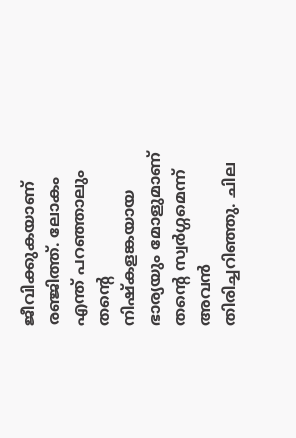ജീവിക്കുകയാണ് രഞ്ജിത്ത്. ലോകം എന്ത് പറഞ്ഞാലും തന്റെ നിഷ്കളങ്കയായ ഭാര്യയും മോളുമാണ് തന്റെ സ്വർഗ്ഗമെന്ന് അവൻ തിരിച്ചറിഞ്ഞു. ചില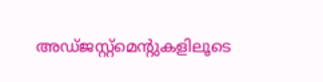അഡ്ജസ്റ്റ്മെന്റുകളിലൂടെ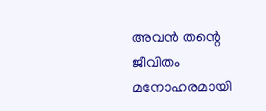അവൻ തന്റെ ജീവിതം മനോഹരമായി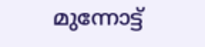മുന്നോട്ട്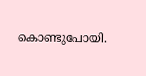കൊണ്ടുപോയി.